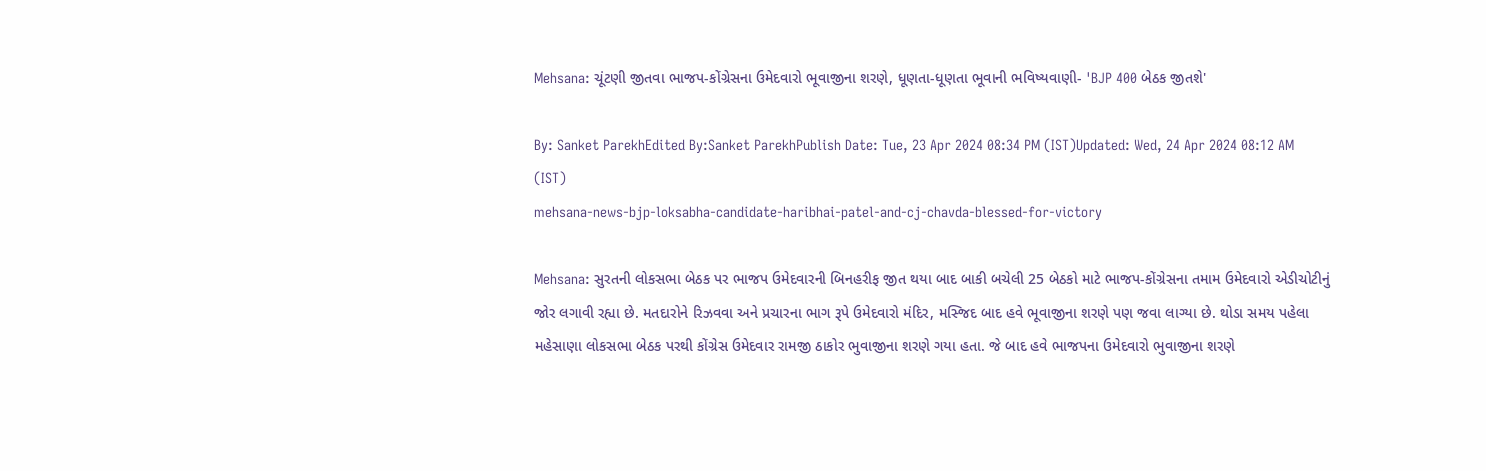Mehsana: ચૂંટણી જીતવા ભાજપ-કોંગ્રેસના ઉમેદવારો ભૂવાજીના શરણે, ધૂણતા-ધૂણતા ભૂવાની ભવિષ્યવાણી- 'BJP 400 બેઠક જીતશે'

By: Sanket ParekhEdited By:Sanket ParekhPublish Date: Tue, 23 Apr 2024 08:34 PM (IST)Updated: Wed, 24 Apr 2024 08:12 AM (IST)
mehsana-news-bjp-loksabha-candidate-haribhai-patel-and-cj-chavda-blessed-for-victory

Mehsana: સુરતની લોકસભા બેઠક પર ભાજપ ઉમેદવારની બિનહરીફ જીત થયા બાદ બાકી બચેલી 25 બેઠકો માટે ભાજપ-કોંગ્રેસના તમામ ઉમેદવારો એડીચોટીનું જોર લગાવી રહ્યા છે. મતદારોને રિઝવવા અને પ્રચારના ભાગ રૂપે ઉમેદવારો મંદિર, મસ્જિદ બાદ હવે ભૂવાજીના શરણે પણ જવા લાગ્યા છે. થોડા સમય પહેલા મહેસાણા લોકસભા બેઠક પરથી કોંગ્રેસ ઉમેદવાર રામજી ઠાકોર ભુવાજીના શરણે ગયા હતા. જે બાદ હવે ભાજપના ઉમેદવારો ભુવાજીના શરણે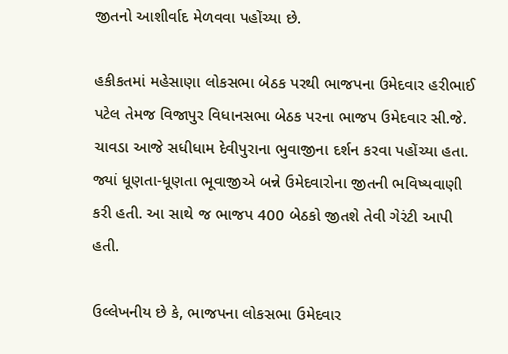જીતનો આશીર્વાદ મેળવવા પહોંચ્યા છે.

હકીકતમાં મહેસાણા લોકસભા બેઠક પરથી ભાજપના ઉમેદવાર હરીભાઈ પટેલ તેમજ વિજાપુર વિધાનસભા બેઠક પરના ભાજપ ઉમેદવાર સી.જે. ચાવડા આજે સધીધામ દેવીપુરાના ભુવાજીના દર્શન કરવા પહોંચ્યા હતા. જ્યાં ધૂણતા-ધૂણતા ભૂવાજીએ બન્ને ઉમેદવારોના જીતની ભવિષ્યવાણી કરી હતી. આ સાથે જ ભાજપ 400 બેઠકો જીતશે તેવી ગેરંટી આપી હતી.

ઉલ્લેખનીય છે કે, ભાજપના લોકસભા ઉમેદવાર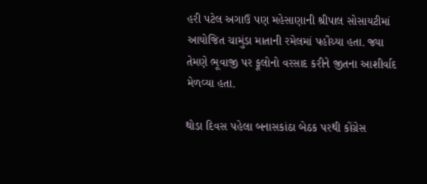હરી પટેલ અગાઉ પણ મહેસાણાની શ્રીપાલ સોસાયટીમાં આયોજિત ચામુંડા માતાની રમેલમાં પહોંચ્યા હતા. જ્યા તેમણે ભૂવાજી પર ફૂલોનો વરસાદ કરીને જીતના આશીર્વાદ મેળવ્યા હતા.

થોડા દિવસ પહેલા બનાસકાંઠા બેઠક પરથી કોંગ્રેસ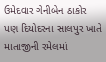ઉમેદવાર ગેનીબેન ઠાકોર પણ દિયોદરના સાલપુર ખાતે માતાજીની રમેલમાં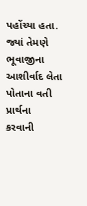પહોંચ્યા હતા. જ્યાં તેમણે ભૂવાજીના આશીર્વાદ લેતા પોતાના વતી પ્રાર્થના કરવાની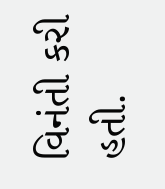વિનંતી કરી હતી.